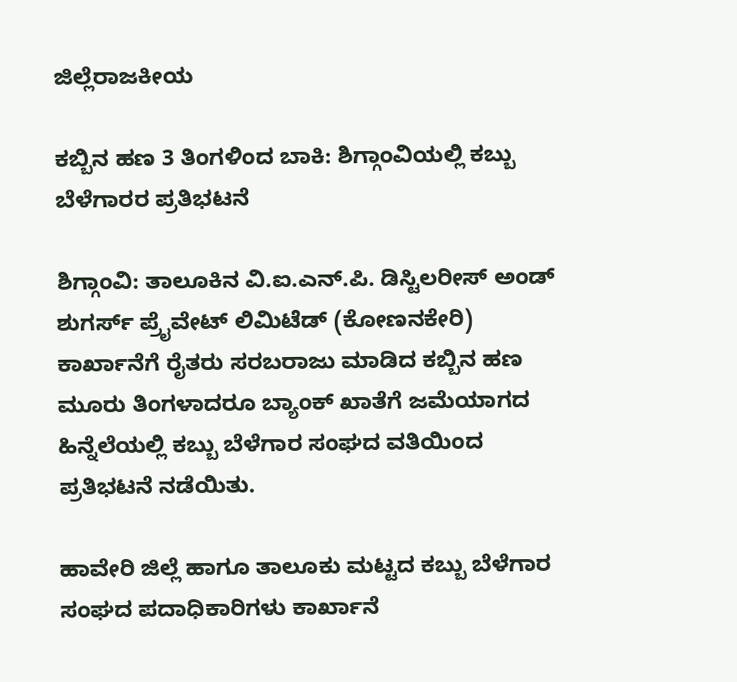ಜಿಲ್ಲೆರಾಜಕೀಯ

ಕಬ್ಬಿನ ಹಣ 3 ತಿಂಗಳಿಂದ ಬಾಕಿ: ಶಿಗ್ಗಾಂವಿಯಲ್ಲಿ ಕಬ್ಬು ಬೆಳೆಗಾರರ ಪ್ರತಿಭಟನೆ

ಶಿಗ್ಗಾಂವಿ: ತಾಲೂಕಿನ ವಿ.ಐ.ಎನ್.ಪಿ. ಡಿಸ್ಟಿಲರೀಸ್ ಅಂಡ್ ಶುಗರ್ಸ್ ಪ್ರೈವೇಟ್ ಲಿಮಿಟೆಡ್ (ಕೋಣನಕೇರಿ) ಕಾರ್ಖಾನೆಗೆ ರೈತರು ಸರಬರಾಜು ಮಾಡಿದ ಕಬ್ಬಿನ ಹಣ ಮೂರು ತಿಂಗಳಾದರೂ ಬ್ಯಾಂಕ್ ಖಾತೆಗೆ ಜಮೆಯಾಗದ ಹಿನ್ನೆಲೆಯಲ್ಲಿ ಕಬ್ಬು ಬೆಳೆಗಾರ ಸಂಘದ ವತಿಯಿಂದ ಪ್ರತಿಭಟನೆ ನಡೆಯಿತು.

ಹಾವೇರಿ ಜಿಲ್ಲೆ ಹಾಗೂ ತಾಲೂಕು ಮಟ್ಟದ ಕಬ್ಬು ಬೆಳೆಗಾರ ಸಂಘದ ಪದಾಧಿಕಾರಿಗಳು ಕಾರ್ಖಾನೆ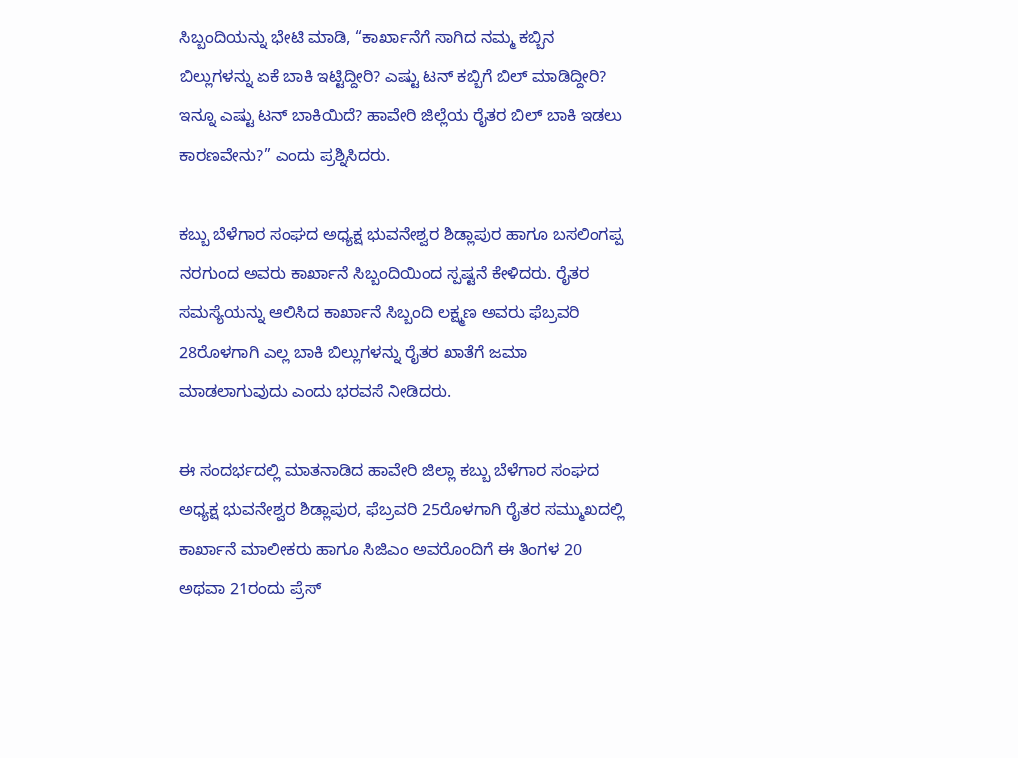ಸಿಬ್ಬಂದಿಯನ್ನು ಭೇಟಿ ಮಾಡಿ, “ಕಾರ್ಖಾನೆಗೆ ಸಾಗಿದ ನಮ್ಮ ಕಬ್ಬಿನ ಬಿಲ್ಲುಗಳನ್ನು ಏಕೆ ಬಾಕಿ ಇಟ್ಟಿದ್ದೀರಿ? ಎಷ್ಟು ಟನ್ ಕಬ್ಬಿಗೆ ಬಿಲ್ ಮಾಡಿದ್ದೀರಿ? ಇನ್ನೂ ಎಷ್ಟು ಟನ್ ಬಾಕಿಯಿದೆ? ಹಾವೇರಿ ಜಿಲ್ಲೆಯ ರೈತರ ಬಿಲ್ ಬಾಕಿ ಇಡಲು ಕಾರಣವೇನು?” ಎಂದು ಪ್ರಶ್ನಿಸಿದರು.

ಕಬ್ಬು ಬೆಳೆಗಾರ ಸಂಘದ ಅಧ್ಯಕ್ಷ ಭುವನೇಶ್ವರ ಶಿಡ್ಲಾಪುರ ಹಾಗೂ ಬಸಲಿಂಗಪ್ಪ ನರಗುಂದ ಅವರು ಕಾರ್ಖಾನೆ ಸಿಬ್ಬಂದಿಯಿಂದ ಸ್ಪಷ್ಟನೆ ಕೇಳಿದರು. ರೈತರ ಸಮಸ್ಯೆಯನ್ನು ಆಲಿಸಿದ ಕಾರ್ಖಾನೆ ಸಿಬ್ಬಂದಿ ಲಕ್ಷ್ಮಣ ಅವರು ಫೆಬ್ರವರಿ 28ರೊಳಗಾಗಿ ಎಲ್ಲ ಬಾಕಿ ಬಿಲ್ಲುಗಳನ್ನು ರೈತರ ಖಾತೆಗೆ ಜಮಾ ಮಾಡಲಾಗುವುದು ಎಂದು ಭರವಸೆ ನೀಡಿದರು.

ಈ ಸಂದರ್ಭದಲ್ಲಿ ಮಾತನಾಡಿದ ಹಾವೇರಿ ಜಿಲ್ಲಾ ಕಬ್ಬು ಬೆಳೆಗಾರ ಸಂಘದ ಅಧ್ಯಕ್ಷ ಭುವನೇಶ್ವರ ಶಿಡ್ಲಾಪುರ, ಫೆಬ್ರವರಿ 25ರೊಳಗಾಗಿ ರೈತರ ಸಮ್ಮುಖದಲ್ಲಿ ಕಾರ್ಖಾನೆ ಮಾಲೀಕರು ಹಾಗೂ ಸಿಜಿಎಂ ಅವರೊಂದಿಗೆ ಈ ತಿಂಗಳ 20 ಅಥವಾ 21ರಂದು ಪ್ರೆಸ್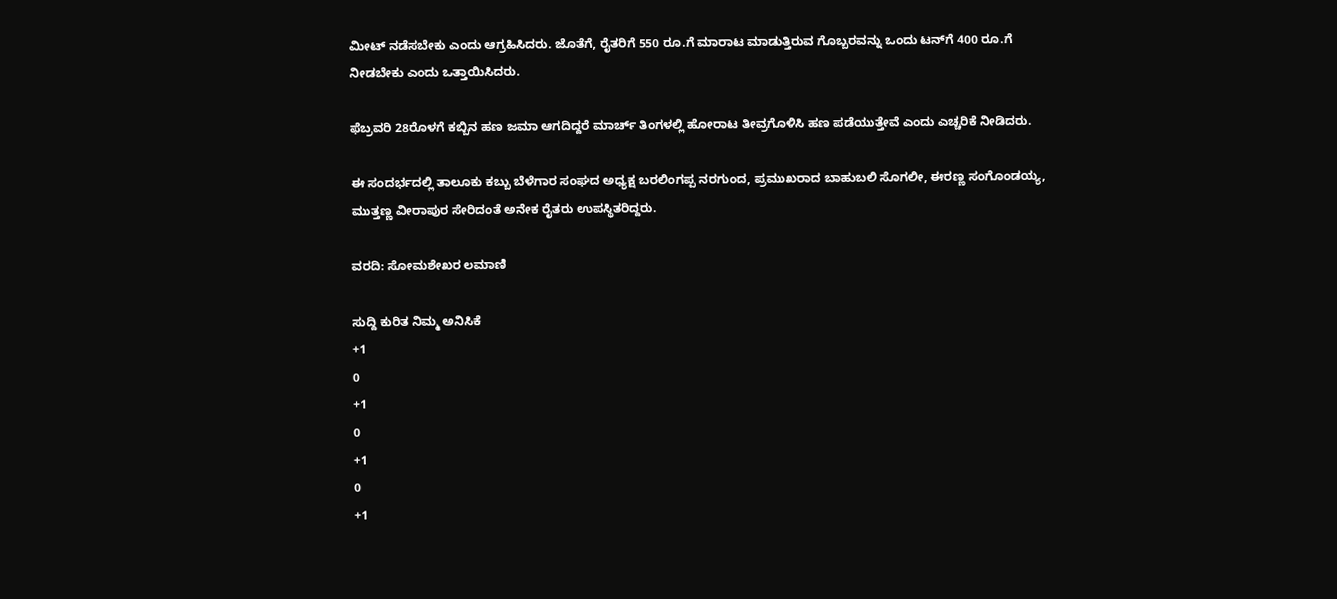ಮೀಟ್ ನಡೆಸಬೇಕು ಎಂದು ಆಗ್ರಹಿಸಿದರು. ಜೊತೆಗೆ, ರೈತರಿಗೆ 550 ರೂ.ಗೆ ಮಾರಾಟ ಮಾಡುತ್ತಿರುವ ಗೊಬ್ಬರವನ್ನು ಒಂದು ಟನ್‌ಗೆ 400 ರೂ.ಗೆ ನೀಡಬೇಕು ಎಂದು ಒತ್ತಾಯಿಸಿದರು.

ಫೆಬ್ರವರಿ 28ರೊಳಗೆ ಕಬ್ಬಿನ ಹಣ ಜಮಾ ಆಗದಿದ್ದರೆ ಮಾರ್ಚ್ ತಿಂಗಳಲ್ಲಿ ಹೋರಾಟ ತೀವ್ರಗೊಳಿಸಿ ಹಣ ಪಡೆಯುತ್ತೇವೆ ಎಂದು ಎಚ್ಚರಿಕೆ ನೀಡಿದರು.

ಈ ಸಂದರ್ಭದಲ್ಲಿ ತಾಲೂಕು ಕಬ್ಬು ಬೆಳೆಗಾರ ಸಂಘದ ಅಧ್ಯಕ್ಷ ಬರಲಿಂಗಪ್ಪ ನರಗುಂದ, ಪ್ರಮುಖರಾದ ಬಾಹುಬಲಿ ಸೊಗಲೀ, ಈರಣ್ಣ ಸಂಗೊಂಡಯ್ಯ, ಮುತ್ತಣ್ಣ ವೀರಾಪುರ ಸೇರಿದಂತೆ ಅನೇಕ ರೈತರು ಉಪಸ್ಥಿತರಿದ್ದರು.

ವರದಿ: ಸೋಮಶೇಖರ ಲಮಾಣಿ

ಸುದ್ದಿ ಕುರಿತ ನಿಮ್ಮ ಅನಿಸಿಕೆ
+1
0
+1
0
+1
0
+1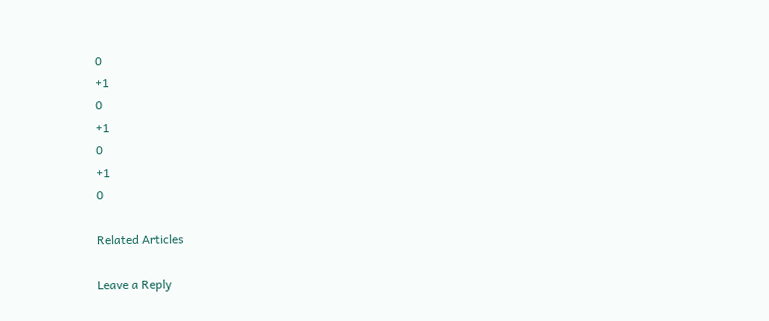0
+1
0
+1
0
+1
0

Related Articles

Leave a Reply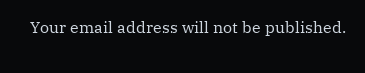Your email address will not be published.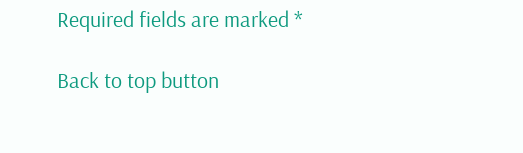Required fields are marked *

Back to top button